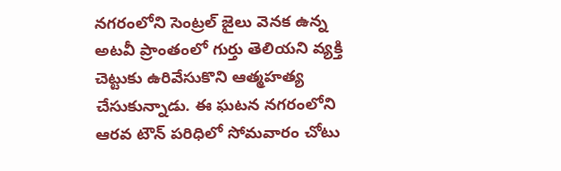నగరంలోని సెంట్రల్ జైలు వెనక ఉన్న అటవీ ప్రాంతంలో గుర్తు తెలియని వ్యక్తి చెట్టుకు ఉరివేసుకొని ఆత్మహత్య చేసుకున్నాడు. ఈ ఘటన నగరంలోని ఆరవ టౌన్ పరిధిలో సోమవారం చోటు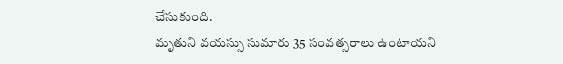చేసుకుంది.
మృతుని వయస్సు సుమారు 35 సంవత్సరాలు ఉంటాయని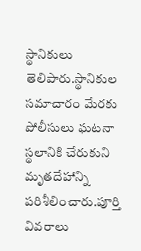స్థానికులు తెలిపారు.స్థానికుల సమాచారం మేరకు పోలీసులు ఘటనా స్థలానికి చేరుకుని మృతదేహాన్ని పరిశీలించారు.పూర్తి వివరాలు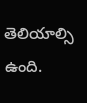తెలియాల్సి ఉంది.